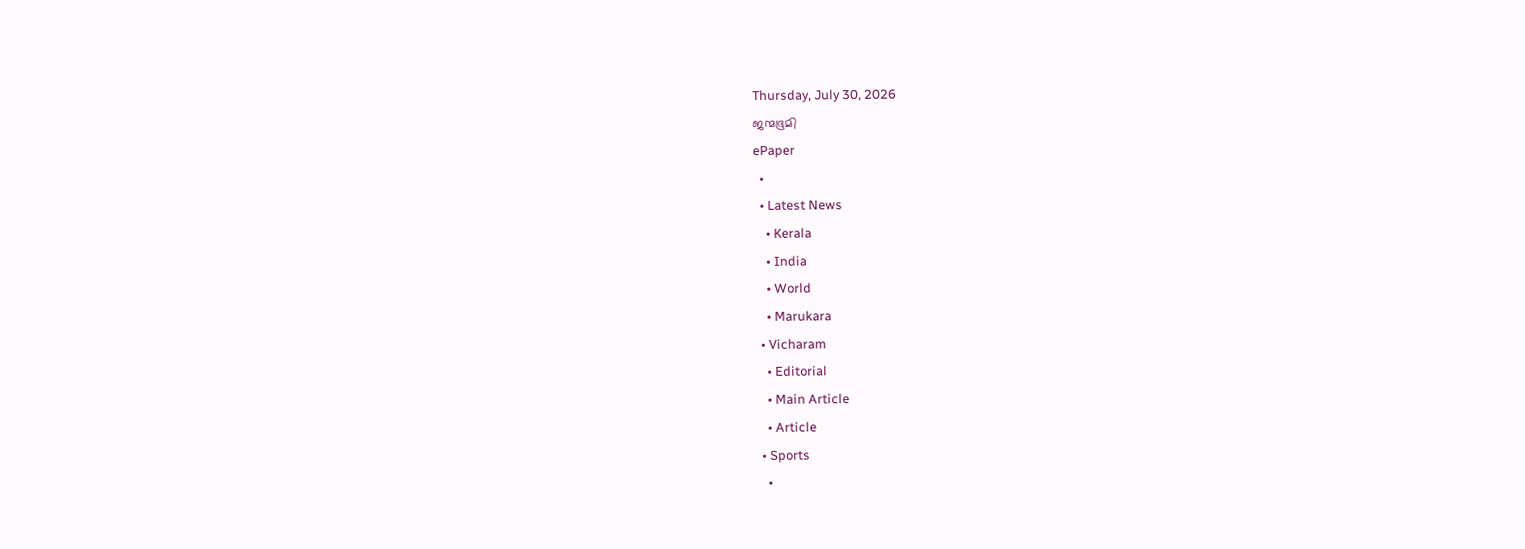Thursday, July 30, 2026
ജന്മഭൂമി
ePaper
  •
  • Latest News
    • Kerala
    • India
    • World
    • Marukara
  • Vicharam
    • Editorial
    • Main Article
    • Article
  • Sports
    •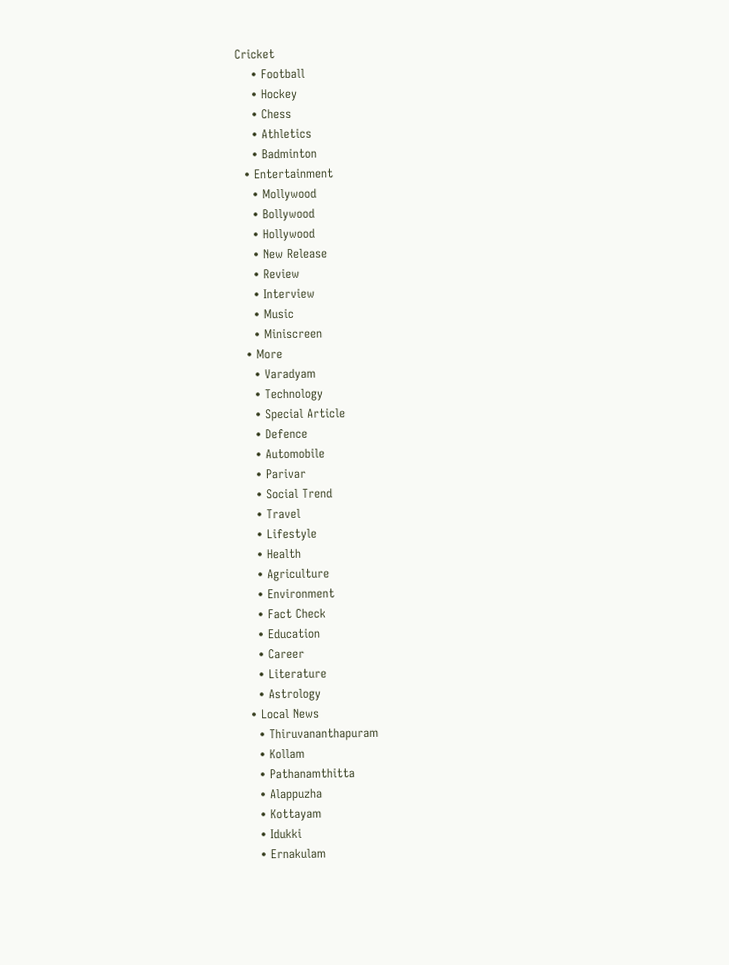Cricket
    • Football
    • Hockey
    • Chess
    • Athletics
    • Badminton
  • Entertainment
    • Mollywood
    • Bollywood
    • Hollywood
    • New Release
    • Review
    • Interview
    • Music
    • Miniscreen
  • More
    • Varadyam
    • Technology
    • Special Article
    • Defence
    • Automobile
    • Parivar
    • Social Trend
    • Travel
    • Lifestyle
    • Health
    • Agriculture
    • Environment
    • Fact Check
    • Education
    • Career
    • Literature
    • Astrology
  • Local News
    • Thiruvananthapuram
    • Kollam
    • Pathanamthitta
    • Alappuzha
    • Kottayam
    • Idukki
    • Ernakulam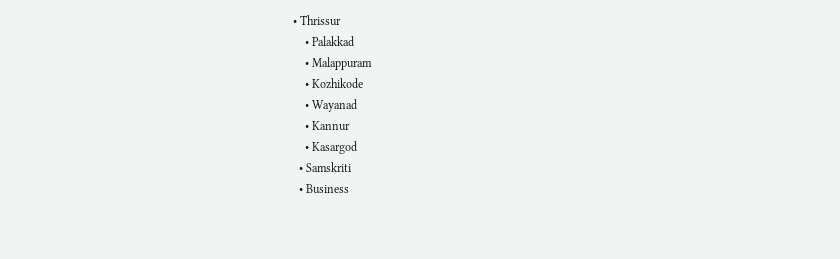• Thrissur
    • Palakkad
    • Malappuram
    • Kozhikode
    • Wayanad
    • Kannur
    • Kasargod
  • Samskriti
  • Business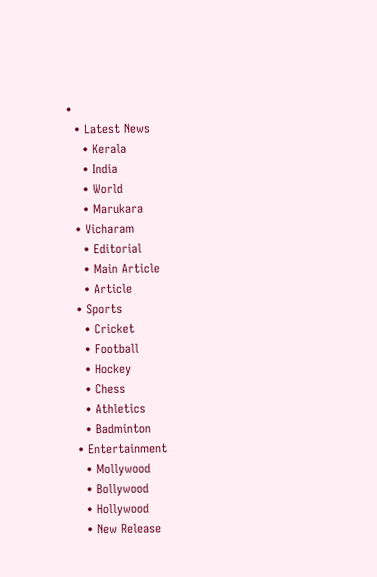•
  • Latest News
    • Kerala
    • India
    • World
    • Marukara
  • Vicharam
    • Editorial
    • Main Article
    • Article
  • Sports
    • Cricket
    • Football
    • Hockey
    • Chess
    • Athletics
    • Badminton
  • Entertainment
    • Mollywood
    • Bollywood
    • Hollywood
    • New Release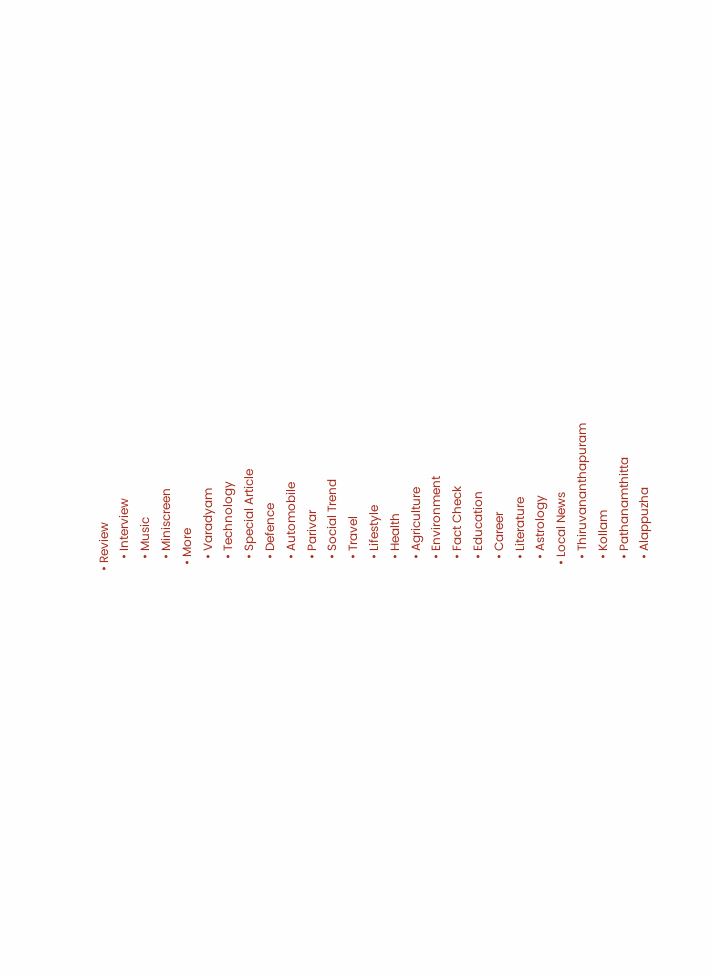• Review
    • Interview
    • Music
    • Miniscreen
  • More
    • Varadyam
    • Technology
    • Special Article
    • Defence
    • Automobile
    • Parivar
    • Social Trend
    • Travel
    • Lifestyle
    • Health
    • Agriculture
    • Environment
    • Fact Check
    • Education
    • Career
    • Literature
    • Astrology
  • Local News
    • Thiruvananthapuram
    • Kollam
    • Pathanamthitta
    • Alappuzha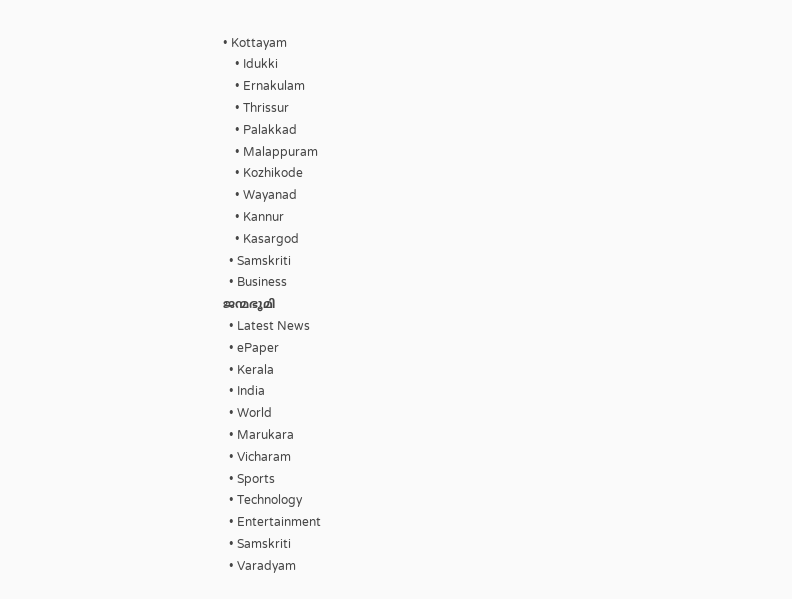• Kottayam
    • Idukki
    • Ernakulam
    • Thrissur
    • Palakkad
    • Malappuram
    • Kozhikode
    • Wayanad
    • Kannur
    • Kasargod
  • Samskriti
  • Business
ജന്മഭൂമി
  • Latest News
  • ePaper
  • Kerala
  • India
  • World
  • Marukara
  • Vicharam
  • Sports
  • Technology
  • Entertainment
  • Samskriti
  • Varadyam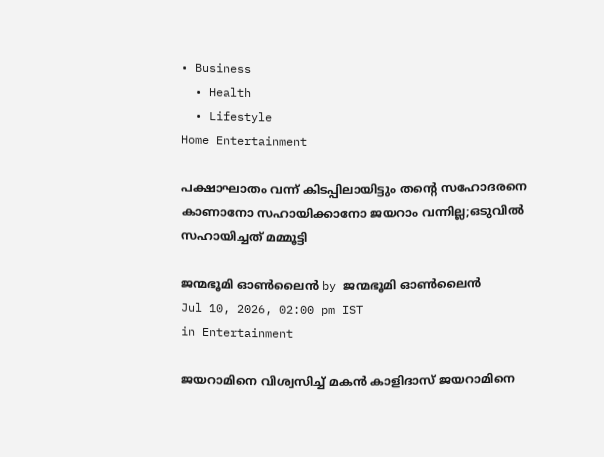• Business
  • Health
  • Lifestyle
Home Entertainment

പക്ഷാഘാതം വന്ന് കിടപ്പിലായിട്ടും തന്റെ സഹോദരനെ കാണാനോ സഹായിക്കാനോ ജയറാം വന്നില്ല;ഒടുവില്‍ സഹായിച്ചത് മമ്മൂട്ടി

ജന്മഭൂമി ഓണ്‍ലൈന്‍ by ജന്മഭൂമി ഓണ്‍ലൈന്‍
Jul 10, 2026, 02:00 pm IST
in Entertainment

ജയറാമിനെ വിശ്വസിച്ച് മകന്‍ കാളിദാസ് ജയറാമിനെ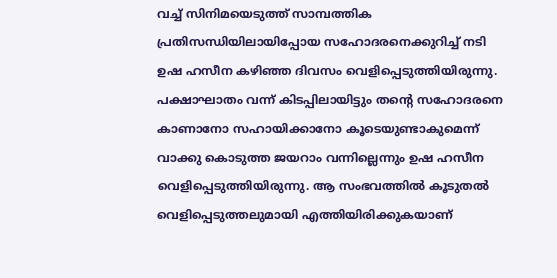വച്ച് സിനിമയെടുത്ത് സാമ്പത്തിക പ്രതിസന്ധിയിലായിപ്പോയ സഹോദരനെക്കുറിച്ച് നടി ഉഷ ഹസീന കഴിഞ്ഞ ദിവസം വെളിപ്പെടുത്തിയിരുന്നു. പക്ഷാഘാതം വന്ന് കിടപ്പിലായിട്ടും തന്റെ സഹോദരനെ കാണാനോ സഹായിക്കാനോ കൂടെയുണ്ടാകുമെന്ന് വാക്കു കൊടുത്ത ജയറാം വന്നില്ലെന്നും ഉഷ ഹസീന വെളിപ്പെടുത്തിയിരുന്നു. ആ സംഭവത്തില്‍ കൂടുതല്‍ വെളിപ്പെടുത്തലുമായി എത്തിയിരിക്കുകയാണ്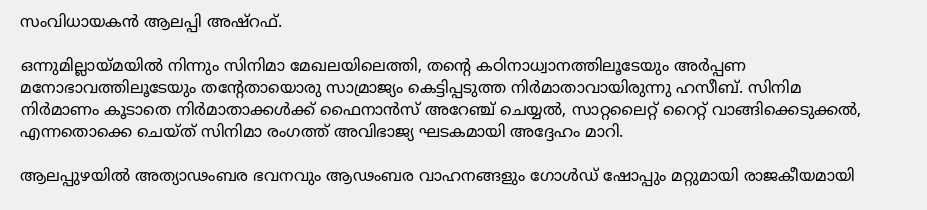സംവിധായകന്‍ ആലപ്പി അഷ്‌റഫ്.

ഒന്നുമില്ലായ്‌മയില്‍ നിന്നും സിനിമാ മേഖലയിലെത്തി, തന്റെ കഠിനാധ്വാനത്തിലൂടേയും അര്‍പ്പണ മനോഭാവത്തിലൂടേയും തന്റേതായൊരു സാമ്രാജ്യം കെട്ടിപ്പടുത്ത നിര്‍മാതാവായിരുന്നു ഹസീബ്. സിനിമ നിര്‍മാണം കൂടാതെ നിര്‍മാതാക്കള്‍ക്ക് ഫൈനാന്‍സ് അറേഞ്ച് ചെയ്യല്‍, സാറ്റലൈറ്റ് റൈറ്റ് വാങ്ങിക്കെടുക്കല്‍, എന്നതൊക്കെ ചെയ്ത് സിനിമാ രംഗത്ത് അവിഭാജ്യ ഘടകമായി അദ്ദേഹം മാറി.

ആലപ്പുഴയില്‍ അത്യാഢംബര ഭവനവും ആഢംബര വാഹനങ്ങളും ഗോള്‍ഡ് ഷോപ്പും മറ്റുമായി രാജകീയമായി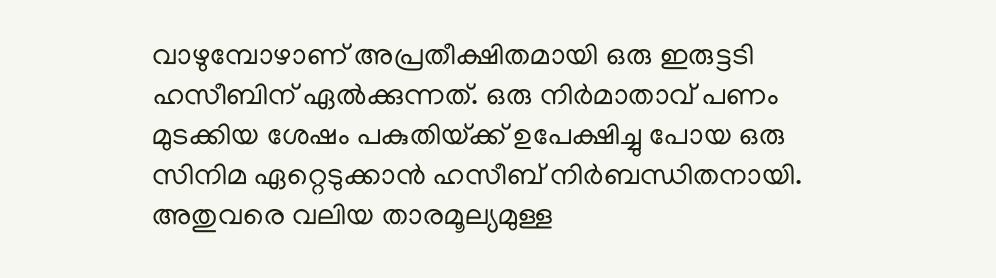വാഴുമ്പോഴാണ് അപ്രതീക്ഷിതമായി ഒരു ഇരുട്ടടി ഹസീബിന് ഏല്‍ക്കുന്നത്. ഒരു നിര്‍മാതാവ് പണം മുടക്കിയ ശേഷം പകുതിയ്‌ക്ക് ഉപേക്ഷിച്ചു പോയ ഒരു സിനിമ ഏറ്റെടുക്കാന്‍ ഹസീബ് നിര്‍ബന്ധിതനായി. അതുവരെ വലിയ താരമൂല്യമുള്ള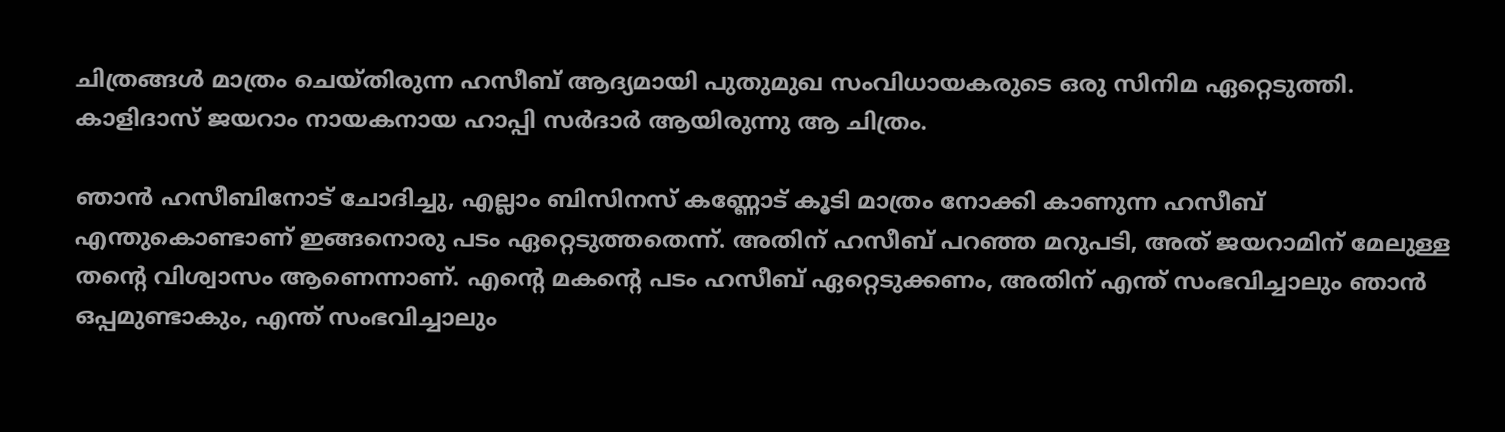ചിത്രങ്ങള്‍ മാത്രം ചെയ്തിരുന്ന ഹസീബ് ആദ്യമായി പുതുമുഖ സംവിധായകരുടെ ഒരു സിനിമ ഏറ്റെടുത്തി. കാളിദാസ് ജയറാം നായകനായ ഹാപ്പി സര്‍ദാര്‍ ആയിരുന്നു ആ ചിത്രം.

ഞാന്‍ ഹസീബിനോട് ചോദിച്ചു, എല്ലാം ബിസിനസ് കണ്ണോട് കൂടി മാത്രം നോക്കി കാണുന്ന ഹസീബ് എന്തുകൊണ്ടാണ് ഇങ്ങനൊരു പടം ഏറ്റെടുത്തതെന്ന്. അതിന് ഹസീബ് പറഞ്ഞ മറുപടി, അത് ജയറാമിന് മേലുള്ള തന്റെ വിശ്വാസം ആണെന്നാണ്. എന്റെ മകന്റെ പടം ഹസീബ് ഏറ്റെടുക്കണം, അതിന് എന്ത് സംഭവിച്ചാലും ഞാന്‍ ഒപ്പമുണ്ടാകും, എന്ത് സംഭവിച്ചാലും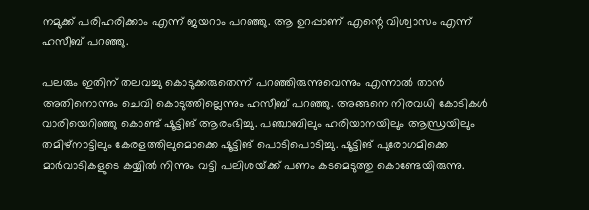നമുക്ക് പരിഹരിക്കാം എന്ന് ജയറാം പറഞ്ഞു. ആ ഉറപ്പാണ് എന്റെ വിശ്വാസം എന്ന് ഹസീബ് പറഞ്ഞു.

പലരും ഇതിന് തലവച്ചു കൊടുക്കരുതെന്ന് പറഞ്ഞിരുന്നുവെന്നും എന്നാല്‍ താന്‍ അതിനൊന്നും ചെവി കൊടുത്തില്ലെന്നും ഹസീബ് പറഞ്ഞു. അങ്ങനെ നിരവധി കോടികള്‍ വാരിയെറിഞ്ഞു കൊണ്ട് ഷൂട്ടിങ് ആരംഭിച്ചു. പഞ്ചാബിലും ഹരിയാനയിലും ആന്ധ്രയിലും തമിഴ്‌നാട്ടിലും കേരളത്തിലുമൊക്കെ ഷൂട്ടിങ് പൊടിപൊടിച്ചു. ഷൂട്ടിങ് പുരോഗമിക്കെ മാര്‍വാടികളുടെ കയ്യില്‍ നിന്നും വട്ടി പലിശയ്‌ക്ക് പണം കടമെടുത്തു കൊണ്ടേയിരുന്നു.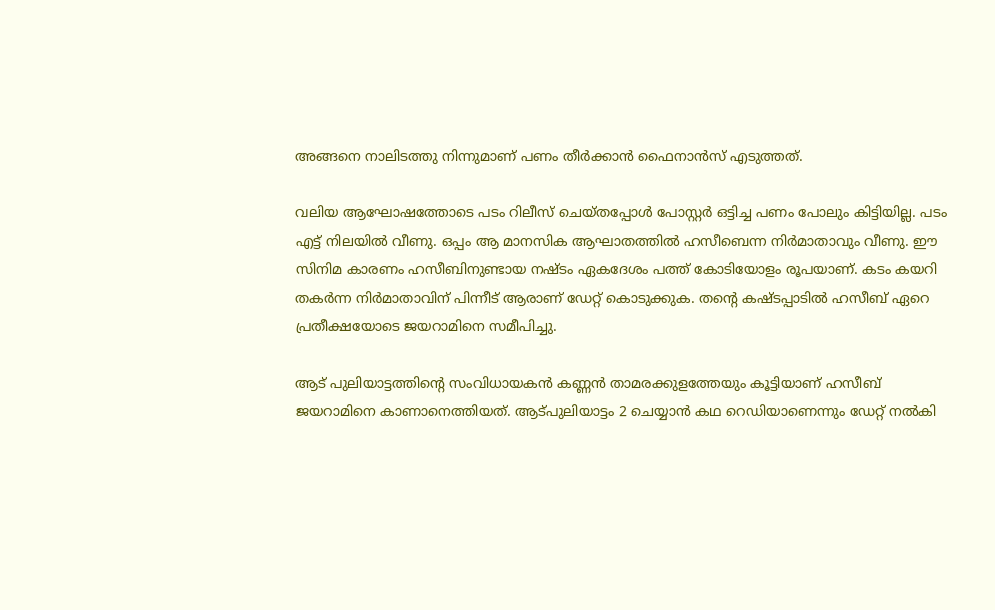അങ്ങനെ നാലിടത്തു നിന്നുമാണ് പണം തീര്‍ക്കാന്‍ ഫൈനാന്‍സ് എടുത്തത്.

വലിയ ആഘോഷത്തോടെ പടം റിലീസ് ചെയ്തപ്പോള്‍ പോസ്റ്റര്‍ ഒട്ടിച്ച പണം പോലും കിട്ടിയില്ല. പടം എട്ട് നിലയില്‍ വീണു. ഒപ്പം ആ മാനസിക ആഘാതത്തില്‍ ഹസീബെന്ന നിര്‍മാതാവും വീണു. ഈ സിനിമ കാരണം ഹസീബിനുണ്ടായ നഷ്ടം ഏകദേശം പത്ത് കോടിയോളം രൂപയാണ്. കടം കയറി തകര്‍ന്ന നിര്‍മാതാവിന് പിന്നീട് ആരാണ് ഡേറ്റ് കൊടുക്കുക. തന്റെ കഷ്ടപ്പാടില്‍ ഹസീബ് ഏറെ പ്രതീക്ഷയോടെ ജയറാമിനെ സമീപിച്ചു.

ആട് പുലിയാട്ടത്തിന്റെ സംവിധായകന്‍ കണ്ണന്‍ താമരക്കുളത്തേയും കൂട്ടിയാണ് ഹസീബ് ജയറാമിനെ കാണാനെത്തിയത്. ആട്പുലിയാട്ടം 2 ചെയ്യാന്‍ കഥ റെഡിയാണെന്നും ഡേറ്റ് നല്‍കി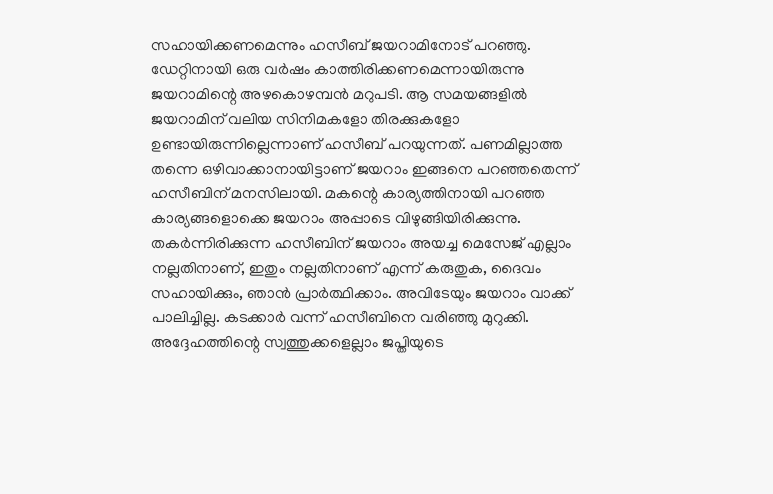സഹായിക്കണമെന്നും ഹസീബ് ജയറാമിനോട് പറഞ്ഞു. ഡേറ്റിനായി ഒരു വര്‍ഷം കാത്തിരിക്കണമെന്നായിരുന്നു ജയറാമിന്റെ അഴകൊഴമ്പന്‍ മറുപടി. ആ സമയങ്ങളില്‍ ജയറാമിന് വലിയ സിനിമകളോ തിരക്കുകളോ ഉണ്ടായിരുന്നില്ലെന്നാണ് ഹസീബ് പറയുന്നത്. പണമില്ലാത്ത തന്നെ ഒഴിവാക്കാനായിട്ടാണ് ജയറാം ഇങ്ങനെ പറഞ്ഞതെന്ന് ഹസീബിന് മനസിലായി. മകന്റെ കാര്യത്തിനായി പറഞ്ഞ കാര്യങ്ങളൊക്കെ ജയറാം അപ്പാടെ വിഴുങ്ങിയിരിക്കുന്നു. തകര്‍ന്നിരിക്കുന്ന ഹസീബിന് ജയറാം അയച്ച മെസേജ് എല്ലാം നല്ലതിനാണ്, ഇതും നല്ലതിനാണ് എന്ന് കരുതുക, ദൈവം സഹായിക്കും, ഞാന്‍ പ്രാര്‍ത്ഥിക്കാം. അവിടേയും ജയറാം വാക്ക് പാലിച്ചില്ല. കടക്കാര്‍ വന്ന് ഹസീബിനെ വരിഞ്ഞു മുറുക്കി. അദ്ദേഹത്തിന്റെ സ്വത്തുക്കളെല്ലാം ജപ്തിയുടെ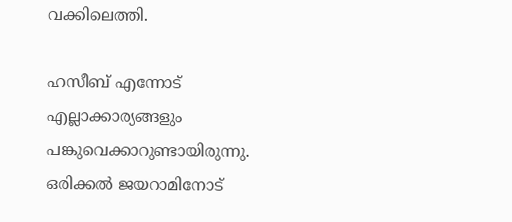വക്കിലെത്തി.

ഹസീബ് എന്നോട് എല്ലാക്കാര്യങ്ങളും പങ്കുവെക്കാറുണ്ടായിരുന്നു. ഒരിക്കല്‍ ജയറാമിനോട്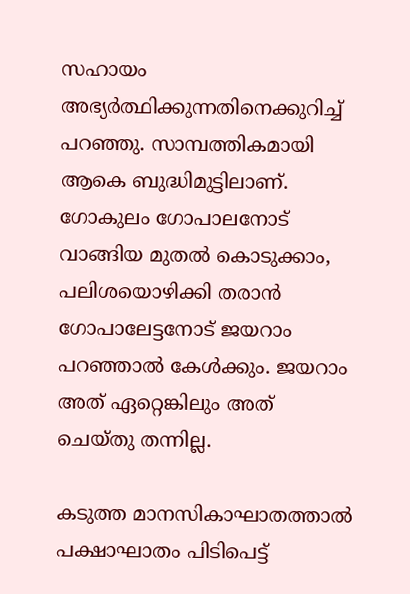സഹായം അഭ്യര്‍ത്ഥിക്കുന്നതിനെക്കുറിച്ച് പറഞ്ഞു. സാമ്പത്തികമായി ആകെ ബുദ്ധിമുട്ടിലാണ്. ഗോകുലം ഗോപാലനോട് വാങ്ങിയ മുതല്‍ കൊടുക്കാം, പലിശയൊഴിക്കി തരാന്‍ ഗോപാലേട്ടനോട് ജയറാം പറഞ്ഞാല്‍ കേള്‍ക്കും. ജയറാം അത് ഏറ്റെങ്കിലും അത് ചെയ്തു തന്നില്ല.

കടുത്ത മാനസികാഘാതത്താല്‍ പക്ഷാഘാതം പിടിപെട്ട്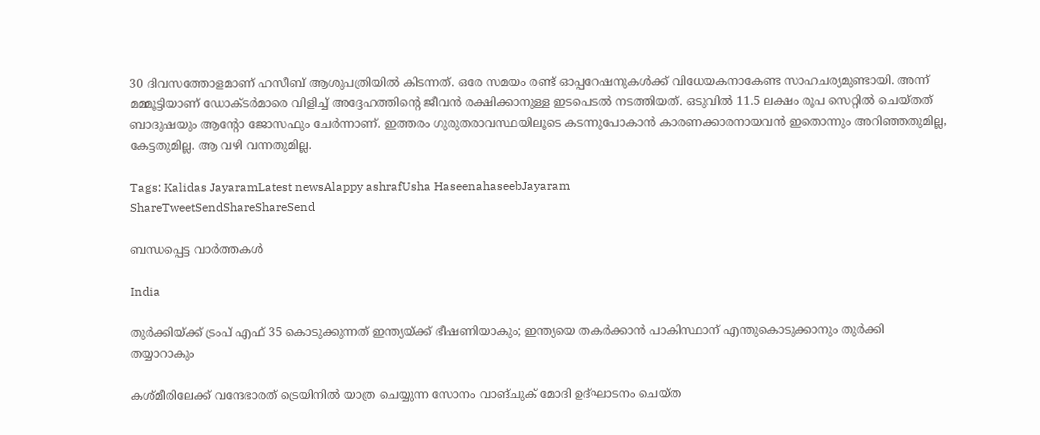30 ദിവസത്തോളമാണ് ഹസീബ് ആശുപത്രിയില്‍ കിടന്നത്. ഒരേ സമയം രണ്ട് ഓപ്പറേഷനുകള്‍ക്ക് വിധേയകനാകേണ്ട സാഹചര്യമുണ്ടായി. അന്ന് മമ്മൂട്ടിയാണ് ഡോക്ടര്‍മാരെ വിളിച്ച് അദ്ദേഹത്തിന്റെ ജീവന്‍ രക്ഷിക്കാനുള്ള ഇടപെടല്‍ നടത്തിയത്. ഒടുവില്‍ 11.5 ലക്ഷം രൂപ സെറ്റില്‍ ചെയ്തത് ബാദുഷയും ആന്റോ ജോസഫും ചേര്‍ന്നാണ്. ഇത്തരം ഗുരുതരാവസ്ഥയിലൂടെ കടന്നുപോകാന്‍ കാരണക്കാരനായവന്‍ ഇതൊന്നും അറിഞ്ഞതുമില്ല, കേട്ടതുമില്ല. ആ വഴി വന്നതുമില്ല.

Tags: Kalidas JayaramLatest newsAlappy ashrafUsha HaseenahaseebJayaram
ShareTweetSendShareShareSend

ബന്ധപ്പെട്ട വാര്‍ത്തകള്‍

India

തുര്‍ക്കിയ്‌ക്ക് ട്രംപ് എഫ് 35 കൊടുക്കുന്നത് ഇന്ത്യയ്‌ക്ക് ഭീഷണിയാകും; ഇന്ത്യയെ തകര്‍ക്കാന്‍ പാകിസ്ഥാന് എന്തുകൊടുക്കാനും തുര്‍ക്കി തയ്യാറാകും

കശ്മീരിലേക്ക് വന്ദേഭാരത് ട്രെയിനില്‍ യാത്ര ചെയ്യുന്ന സോനം വാങ്ചുക് മോദി ഉദ്ഘാടനം ചെയ്ത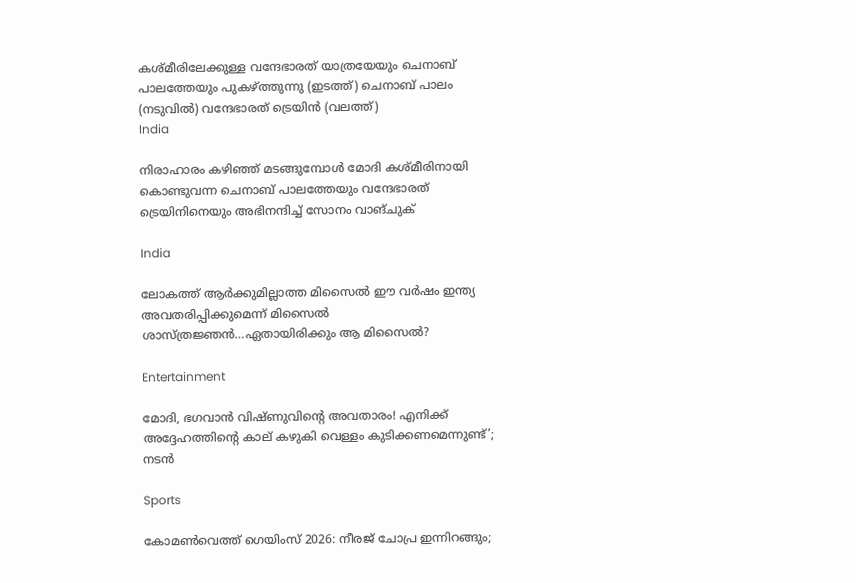കശ്മീരിലേക്കുള്ള വന്ദേഭാരത് യാത്രയേയും ചെനാബ് പാലത്തേയും പുകഴ്ത്തുന്നു (ഇടത്ത്) ചെനാബ് പാലം (നടുവില്‍) വന്ദേഭാരത് ട്രെയിന്‍ (വലത്ത്)
India

നിരാഹാരം കഴിഞ്ഞ് മടങ്ങുമ്പോള്‍ മോദി കശ്മീരിനായി കൊണ്ടുവന്ന ചെനാബ് പാലത്തേയും വന്ദേഭാരത് ട്രെയിനിനെയും അഭിനന്ദിച്ച് സോനം വാങ്ചുക്

India

ലോകത്ത് ആര്‍ക്കുമില്ലാത്ത മിസൈല്‍ ഈ വര്‍ഷം ഇന്ത്യ അവതരിപ്പിക്കുമെന്ന് മിസൈല്‍ ശാസ്ത്രജ്ഞന്‍…ഏതായിരിക്കും ആ മിസൈല്‍?

Entertainment

മോദി, ഭഗവാൻ വിഷ്ണുവിന്റെ അവതാരം! എനിക്ക് അദ്ദേഹത്തിന്റെ കാല് കഴുകി വെള്ളം കുടിക്കണമെന്നുണ്ട്’; നടൻ

Sports

കോമണ്‍വെത്ത് ഗെയിംസ് 2026: നീരജ് ചോപ്ര ഇന്നിറങ്ങും;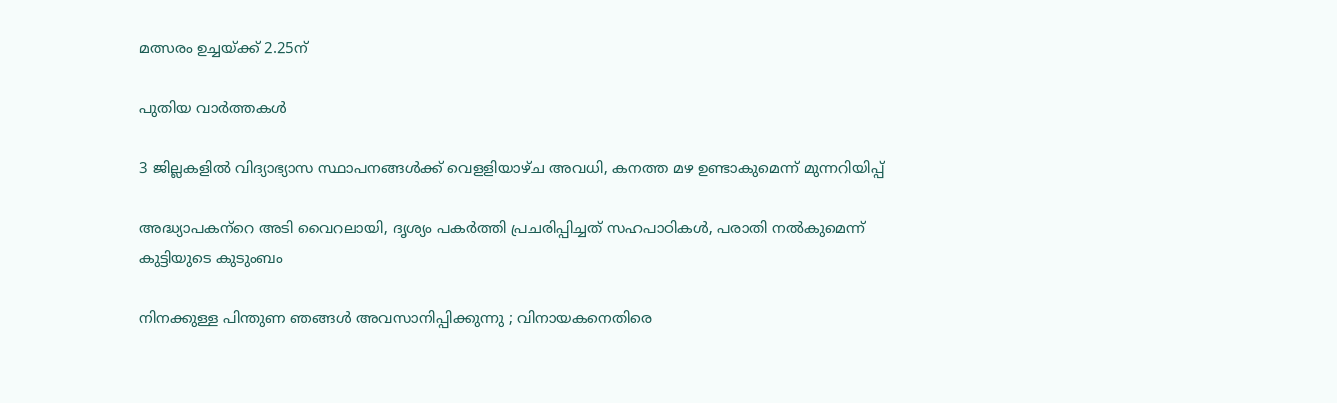മത്സരം ഉച്ചയ്‌ക്ക് 2.25ന്

പുതിയ വാര്‍ത്തകള്‍

3 ജില്ലകളില്‍ വിദ്യാഭ്യാസ സ്ഥാപനങ്ങള്‍ക്ക് വെളളിയാഴ്ച അവധി, കനത്ത മഴ ഉണ്ടാകുമെന്ന് മുന്നറിയിപ്പ്

അദ്ധ്യാപകന്‌റെ അടി വൈറലായി, ദൃശ്യം പകര്‍ത്തി പ്രചരിപ്പിച്ചത് സഹപാഠികള്‍, പരാതി നല്‍കുമെന്ന് കുട്ടിയുടെ കുടുംബം

നിനക്കുള്ള പിന്തുണ ഞങ്ങൾ അവസാനിപ്പിക്കുന്നു ; വിനായകനെതിരെ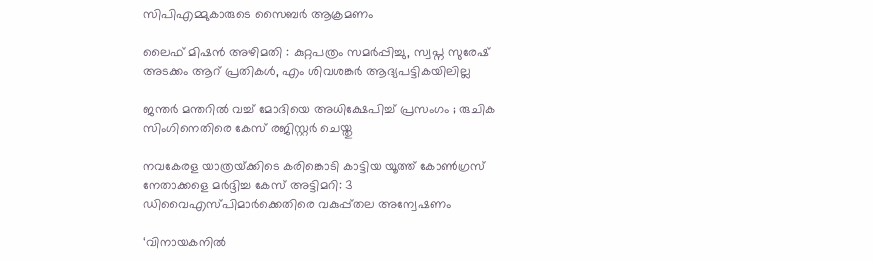സിപിഎമ്മുകാരുടെ സൈബർ ആക്രമണം

ലൈഫ് മിഷന്‍ അഴിമതി : കുറ്റപത്രം സമര്‍പ്പിച്ചു, സ്വപ്ന സുരേഷ് അടക്കം ആറ് പ്രതികള്‍, എം ശിവശങ്കര്‍ ആദ്യപട്ടികയിലില്ല

ജന്തർ മന്തറിൽ വച്ച് മോദിയെ അധിക്ഷേപിച്ച് പ്രസംഗം ; രുചിക സിംഗിനെതിരെ കേസ് രജിസ്റ്റർ ചെയ്തു

നവകേരള യാത്രയ്‌ക്കിടെ കരിങ്കൊടി കാട്ടിയ യൂത്ത് കോണ്‍ഗ്രസ് നേതാക്കളെ മര്‍ദ്ദിച്ച കേസ് അട്ടിമറി: 3 ഡിവൈഎസ്പിമാര്‍ക്കെതിരെ വകുപ്പ്തല അന്വേഷണം

‘വിനായകനില്‍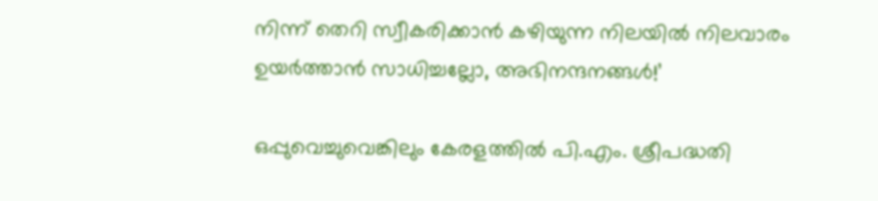നിന്ന് തെറി സ്വീകരിക്കാന്‍ കഴിയുന്ന നിലയില്‍ നിലവാരം ഉയര്‍ത്താന്‍ സാധിച്ചല്ലോ, അഭിനന്ദനങ്ങള്‍!’

ഒപ്പുവെച്ചുവെങ്കിലും കേരളത്തില്‍ പി.എം. ശ്രീപദ്ധതി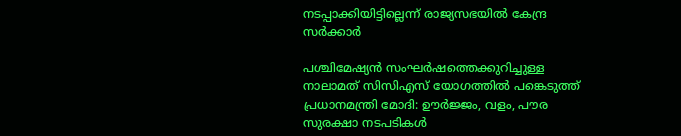നടപ്പാക്കിയിട്ടില്ലെന്ന് രാജ്യസഭയില്‍ കേന്ദ്ര സര്‍ക്കാര്‍

പശ്ചിമേഷ്യൻ സംഘർഷത്തെക്കുറിച്ചുള്ള നാലാമത് സിസിഎസ് യോഗത്തിൽ പങ്കെടുത്ത് പ്രധാനമന്ത്രി മോദി: ഊർജ്ജം, വളം, പൗര സുരക്ഷാ നടപടികൾ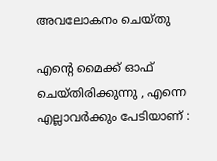അവലോകനം ചെയ്തു

എന്റെ മൈക്ക് ഓഫ് ചെയ്തിരിക്കുന്നു , എന്നെ എല്ലാവര്‍ക്കും പേടിയാണ് :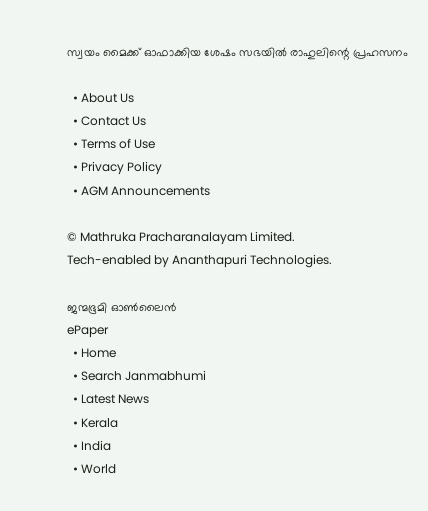സ്വയം മൈക്ക് ഓഫാക്കിയ ശേഷം സഭയിൽ രാഹുലിന്റെ പ്രഹസനം

  • About Us
  • Contact Us
  • Terms of Use
  • Privacy Policy
  • AGM Announcements

© Mathruka Pracharanalayam Limited.
Tech-enabled by Ananthapuri Technologies.

ജന്മഭൂമി ഓണ്‍ലൈന്‍
ePaper
  • Home
  • Search Janmabhumi
  • Latest News
  • Kerala
  • India
  • World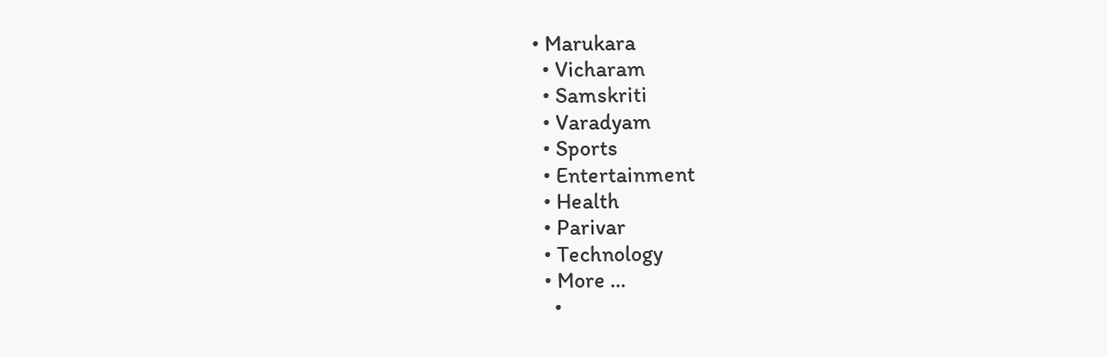• Marukara
  • Vicharam
  • Samskriti
  • Varadyam
  • Sports
  • Entertainment
  • Health
  • Parivar
  • Technology
  • More …
    •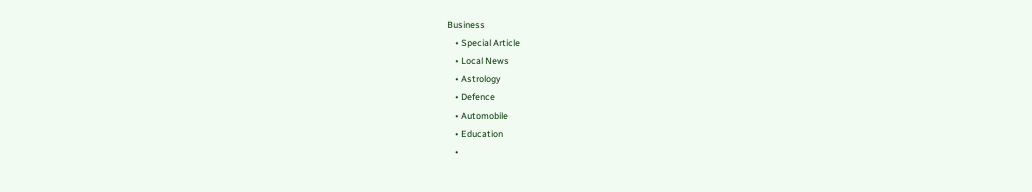Business
    • Special Article
    • Local News
    • Astrology
    • Defence
    • Automobile
    • Education
    •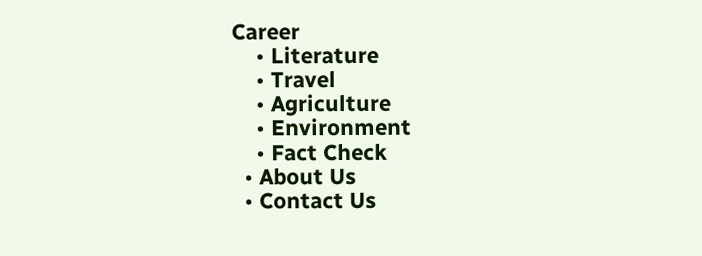Career
    • Literature
    • Travel
    • Agriculture
    • Environment
    • Fact Check
  • About Us
  • Contact Us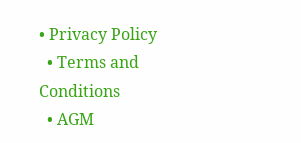• Privacy Policy
  • Terms and Conditions
  • AGM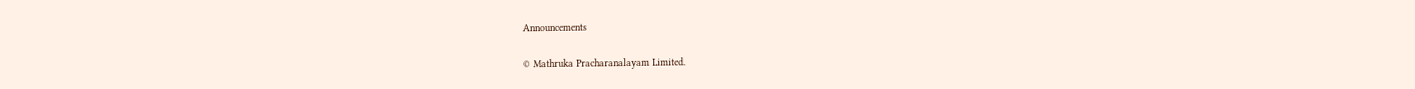Announcements

© Mathruka Pracharanalayam Limited.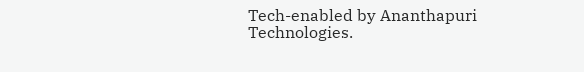Tech-enabled by Ananthapuri Technologies.